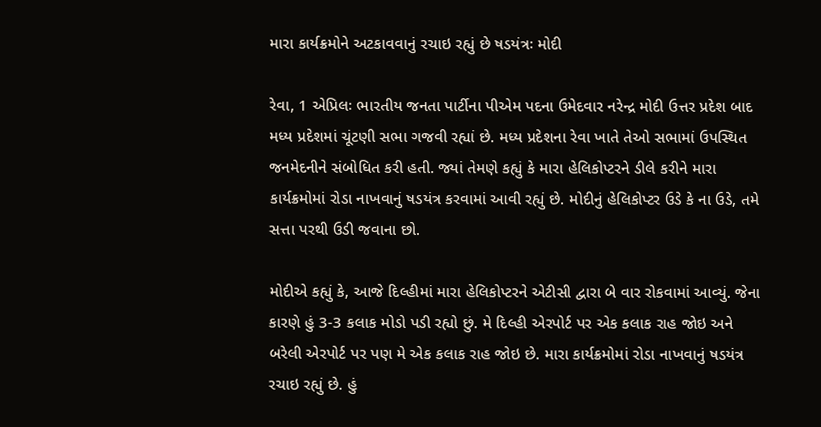મારા કાર્યક્રમોને અટકાવવાનું રચાઇ રહ્યું છે ષડયંત્રઃ મોદી

રેવા, 1 એપ્રિલઃ ભારતીય જનતા પાર્ટીના પીએમ પદના ઉમેદવાર નરેન્દ્ર મોદી ઉત્તર પ્રદેશ બાદ મધ્ય પ્રદેશમાં ચૂંટણી સભા ગજવી રહ્યાં છે. મધ્ય પ્રદેશના રેવા ખાતે તેઓ સભામાં ઉપસ્થિત જનમેદનીને સંબોધિત કરી હતી. જ્યાં તેમણે કહ્યું કે મારા હેલિકોપ્ટરને ડીલે કરીને મારા કાર્યક્રમોમાં રોડા નાખવાનું ષડયંત્ર કરવામાં આવી રહ્યું છે. મોદીનું હેલિકોપ્ટર ઉડે કે ના ઉડે, તમે સત્તા પરથી ઉડી જવાના છો.

મોદીએ કહ્યું કે, આજે દિલ્હીમાં મારા હેલિકોપ્ટરને એટીસી દ્વારા બે વાર રોકવામાં આવ્યું. જેના કારણે હું 3-3 કલાક મોડો પડી રહ્યો છું. મે દિલ્હી એરપોર્ટ પર એક કલાક રાહ જોઇ અને બરેલી એરપોર્ટ પર પણ મે એક કલાક રાહ જોઇ છે. મારા કાર્યક્રમોમાં રોડા નાખવાનું ષડયંત્ર રચાઇ રહ્યું છે. હું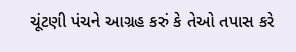ચૂંટણી પંચને આગ્રહ કરું કે તેઓ તપાસ કરે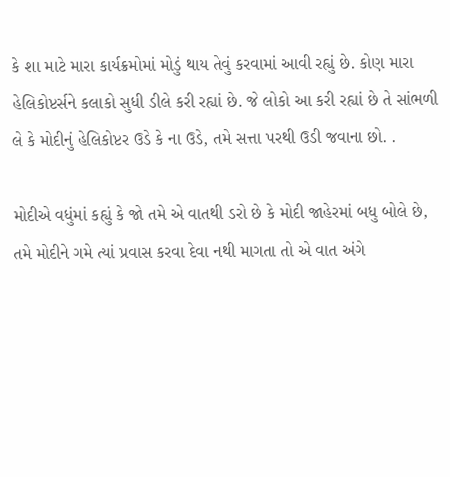કે શા માટે મારા કાર્યક્રમોમાં મોડું થાય તેવું કરવામાં આવી રહ્યું છે. કોણ મારા હેલિકોપ્ટર્સને કલાકો સુધી ડીલે કરી રહ્યાં છે. જે લોકો આ કરી રહ્યાં છે તે સાંભળી લે કે મોદીનું હેલિકોપ્ટર ઉડે કે ના ઉડે, તમે સત્તા પરથી ઉડી જવાના છો. .

મોદીએ વધુંમાં કહ્યું કે જો તમે એ વાતથી ડરો છે કે મોદી જાહેરમાં બધુ બોલે છે, તમે મોદીને ગમે ત્યાં પ્રવાસ કરવા દેવા નથી માગતા તો એ વાત અંગે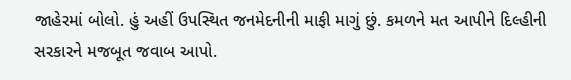જાહેરમાં બોલો. હું અહીં ઉપસ્થિત જનમેદનીની માફી માગું છું. કમળને મત આપીને દિલ્હીની સરકારને મજબૂત જવાબ આપો.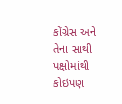કોંગ્રેસ અને તેના સાથી પક્ષોમાંથી કોઇપણ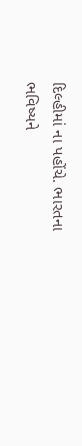દિલ્હીમાં ના પહોંચે. ભારતના ભવિષ્યને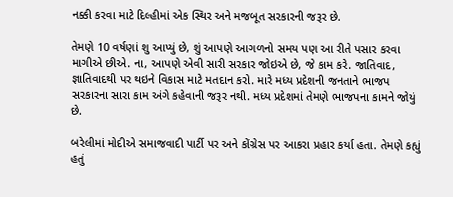નક્કી કરવા માટે દિલ્હીમાં એક સ્થિર અને મજબૂત સરકારની જરૂર છે.

તેમણે 10 વર્ષણાં શુ આપ્યું છે, શું આપણે આગળનો સમય પણ આ રીતે પસાર કરવા માગીએ છીએ. ના, આપણે એવી સારી સરકાર જોઇએ છે, જે કામ કરે. જાતિવાદ, જ્ઞાતિવાદથી પર થઇને વિકાસ માટે મતદાન કરો. મારે મધ્ય પ્રદેશની જનતાને ભાજપ સરકારના સારા કામ અંગે કહેવાની જરૂર નથી. મધ્ય પ્રદેશમાં તેમણે ભાજપના કામને જોયું છે.

બરેલીમાં મોદીએ સમાજવાદી પાર્ટી પર અને કોંગ્રેસ પર આકરા પ્રહાર કર્યા હતા. તેમણે કહ્યું હતું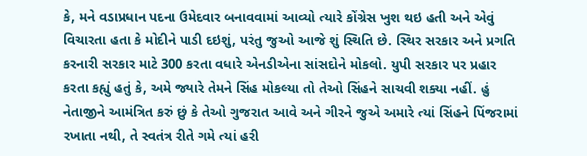કે, મને વડાપ્રધાન પદના ઉમેદવાર બનાવવામાં આવ્યો ત્યારે કોંગ્રેસ ખુશ થઇ હતી અને એવું વિચારતા હતા કે મોદીને પાડી દઇશું, પરંતુ જુઓ આજે શું સ્થિતિ છે. સ્થિર સરકાર અને પ્રગતિ કરનારી સરકાર માટે 300 કરતા વધારે એનડીએના સાંસદોને મોકલો. યુપી સરકાર પર પ્રહાર કરતા કહ્યું હતું કે, અમે જ્યારે તેમને સિંહ મોકલ્યા તો તેઓ સિંહને સાચવી શક્યા નહીં. હું નેતાજીને આમંત્રિત કરું છું કે તેઓ ગુજરાત આવે અને ગીરને જુએ અમારે ત્યાં સિંહને પિંજરામાં રખાતા નથી, તે સ્વતંત્ર રીતે ગમે ત્યાં હરી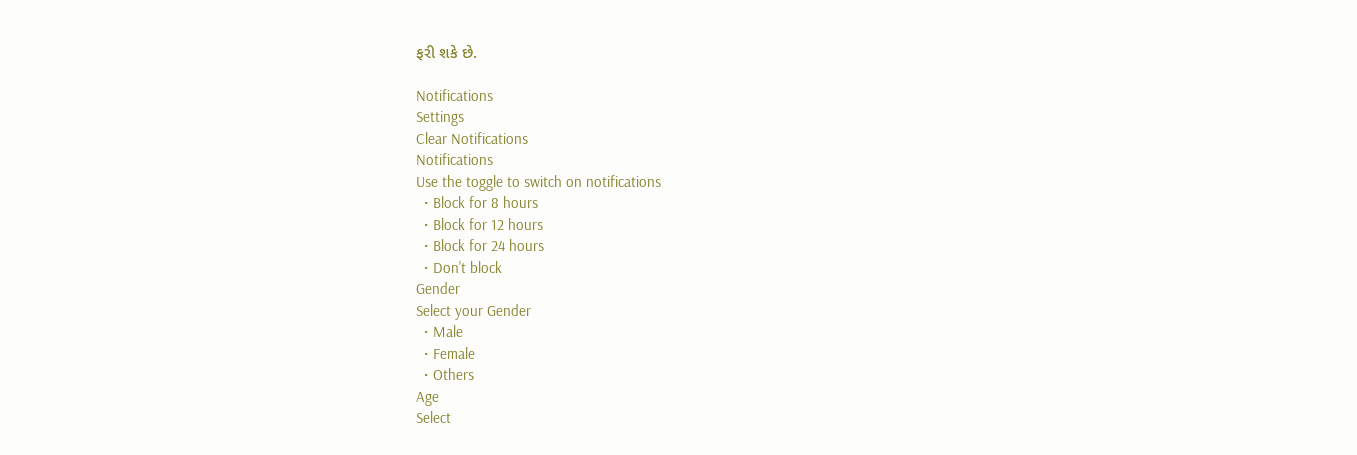ફરી શકે છે.

Notifications
Settings
Clear Notifications
Notifications
Use the toggle to switch on notifications
  • Block for 8 hours
  • Block for 12 hours
  • Block for 24 hours
  • Don't block
Gender
Select your Gender
  • Male
  • Female
  • Others
Age
Select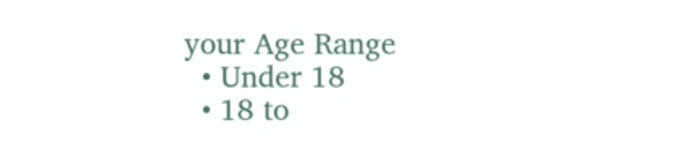your Age Range
  • Under 18
  • 18 to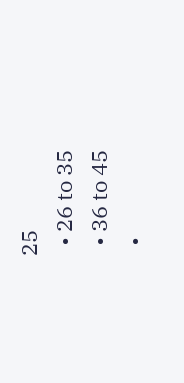25
  • 26 to 35
  • 36 to 45
  •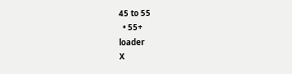45 to 55
  • 55+
loader
X